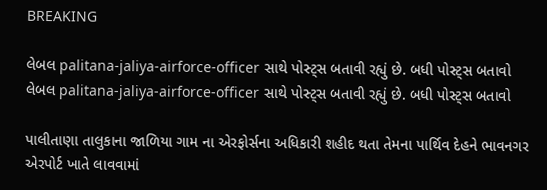BREAKING

લેબલ palitana-jaliya-airforce-officer સાથે પોસ્ટ્સ બતાવી રહ્યું છે. બધી પોસ્ટ્સ બતાવો
લેબલ palitana-jaliya-airforce-officer સાથે પોસ્ટ્સ બતાવી રહ્યું છે. બધી પોસ્ટ્સ બતાવો

પાલીતાણા તાલુકાના જાળિયા ગામ ના એરફોર્સના અધિકારી શહીદ થતા તેમના પાર્થિવ દેહને ભાવનગર એરપોર્ટ ખાતે લાવવામાં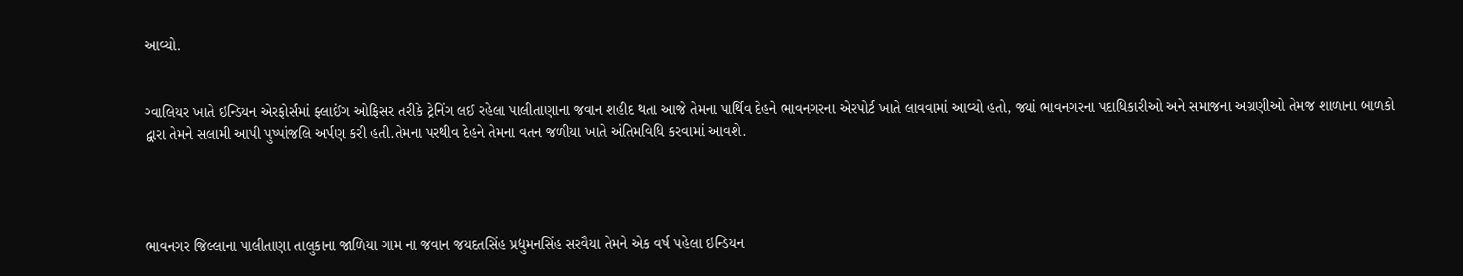આવ્યો.


ગ્વાલિયર ખાતે ઇન્ડિયન એરફોર્સમાં ફ્લાઈંગ ઓફિસર તરીકે ટ્રેનિંગ લઈ રહેલા પાલીતાણાના જવાન શહીદ થતા આજે તેમના પાર્થિવ દેહને ભાવનગરના એરપોર્ટ ખાતે લાવવામાં આવ્યો હતો, જ્યાં ભાવનગરના પદાધિકારીઓ અને સમાજના અગ્રણીઓ તેમજ શાળાના બાળકો દ્વારા તેમને સલામી આપી પુષ્પાંજલિ અર્પણ કરી હતી.તેમના પરથીવ દેહને તેમના વતન જળીયા ખાતે અંતિમવિધિ કરવામાં આવશે.




ભાવનગર જિલ્લાના પાલીતાણા તાલુકાના જાળિયા ગામ ના જવાન જયદતસિંહ પ્રદ્યુમનસિંહ સરવૈયા તેમને એક વર્ષ પહેલા ઇન્ડિયન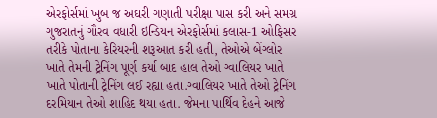એરફોર્સમાં ખુબ જ અઘરી ગણાતી પરીક્ષા પાસ કરી અને સમગ્ર ગુજરાતનું ગૌરવ વધારી ઇન્ડિયન એરફોર્સમાં કલાસ-1 ઓફિસર તરીકે પોતાના કેરિયરની શરૂઆત કરી હતી, તેઓએ બેંગ્લોર ખાતે તેમની ટ્રેનિંગ પૂર્ણ કર્યા બાદ હાલ તેઓ ગ્વાલિયર ખાતે ખાતે પોતાની ટ્રેનિંગ લઈ રહ્યા હતા.ગ્વાલિયર ખાતે તેઓ ટ્રેનિંગ દરમિયાન તેઓ શાહિદ થયા હતા. જેમના પાર્થિવ દેહને આજે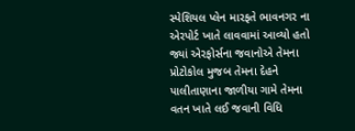સ્પેશિયલ પ્લેન મારફતે ભાવનગર ના એરપોર્ટ ખાતે લાવવામાં આવ્યો હતો જ્યાં એરફોર્સના જવાનોએ તેમના પ્રોટોકોલ મુજબ તેમના દેહને પાલીતાણાના જાળીયા ગામે તેમના વતન ખાતે લઈ જવાની વિધિ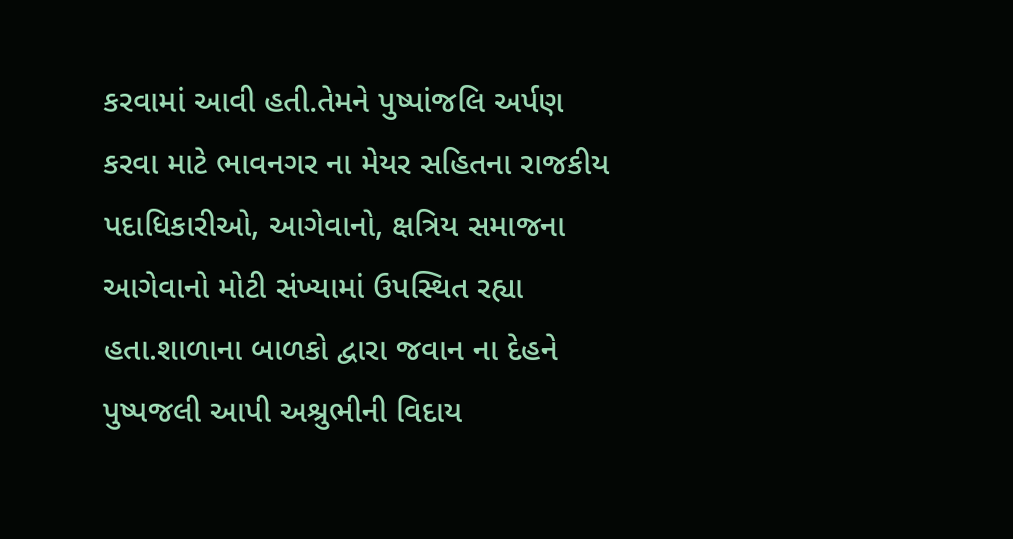કરવામાં આવી હતી.તેમને પુષ્પાંજલિ અર્પણ કરવા માટે ભાવનગર ના મેયર સહિતના રાજકીય પદાધિકારીઓ, આગેવાનો, ક્ષત્રિય સમાજના આગેવાનો મોટી સંખ્યામાં ઉપસ્થિત રહ્યા હતા.શાળાના બાળકો દ્વારા જવાન ના દેહને પુષ્પજલી આપી અશ્રુભીની વિદાય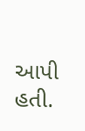આપી હતી.